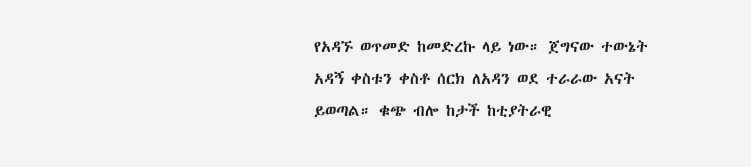የአዳኙ ወጥመድ ከመድረኩ ላይ ነው። ጀግናው ተውኔት አዳኝ ቀስቱን ቀስቶ ሰርክ ለአዳን ወደ ተራራው አናት ይወጣል። ቁጭ ብሎ ከታች ከቲያትራዊ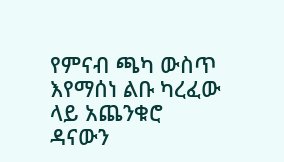የምናብ ጫካ ውስጥ እየማሰነ ልቡ ካረፈው ላይ አጨንቁሮ ዳናውን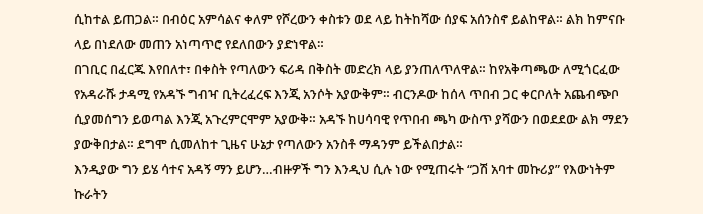ሲከተል ይጠጋል። በብዕር አምሳልና ቀለም የሾረውን ቀስቱን ወደ ላይ ከትከሻው ሰያፍ አሰንስኖ ይልከዋል። ልክ ከምናቡ ላይ በነደለው መጠን አነጣጥሮ የደለበውን ያድነዋል።
በገቢር በፈርጁ እየበለተ፣ በቀስት የጣለውን ፍሪዳ በቅስት መድረክ ላይ ያንጠለጥለዋል። ከየአቅጣጫው ለሚጎርፈው የአዳራሹ ታዳሚ የአዳኙ ግብዣ ቢትረፈረፍ እንጂ አንሶት አያውቅም። ብርንዶው ከሰላ ጥበብ ጋር ቀርቦለት አጨብጭቦ ሲያመሰግን ይወጣል እንጂ አጉረምርሞም አያውቅ። አዳኙ ከሀሳባዊ የጥበብ ጫካ ውስጥ ያሻውን በወደደው ልክ ማደን ያውቅበታል። ደግሞ ሲመለከተ ጊዜና ሁኔታ የጣለውን አንስቶ ማዳንም ይችልበታል።
እንዲያው ግን ይሄ ሳተና አዳኝ ማን ይሆን…ብዙዎች ግን እንዲህ ሲሉ ነው የሚጠሩት “ጋሽ አባተ መኩሪያ” የእውነትም ኩራትን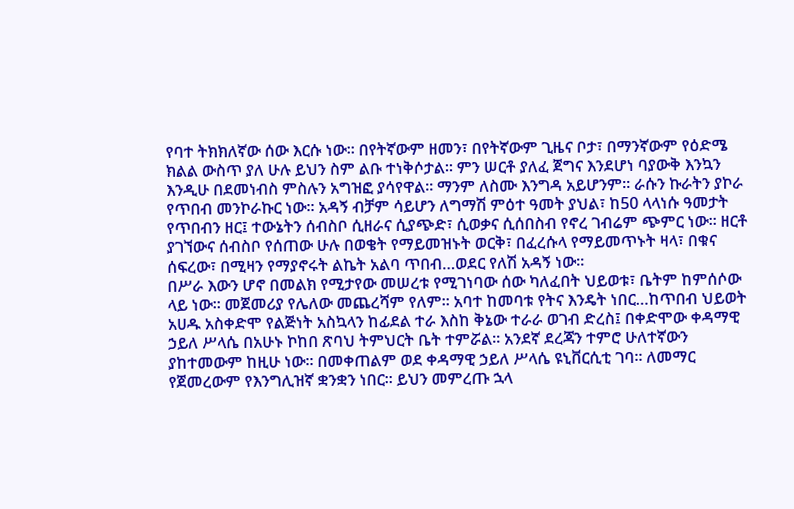የባተ ትክክለኛው ሰው እርሱ ነው። በየትኛውም ዘመን፣ በየትኛውም ጊዜና ቦታ፣ በማንኛውም የዕድሜ ክልል ውስጥ ያለ ሁሉ ይህን ስም ልቡ ተነቅሶታል። ምን ሠርቶ ያለፈ ጀግና እንደሆነ ባያውቅ እንኳን እንዲሁ በደመነብስ ምስሉን አግዝፎ ያሳየዋል። ማንም ለስሙ እንግዳ አይሆንም። ራሱን ኩራትን ያኮራ የጥበብ መንኮራኩር ነው። አዳኝ ብቻም ሳይሆን ለግማሽ ምዕተ ዓመት ያህል፣ ከ50 ላላነሱ ዓመታት የጥበብን ዘር፤ ተውኔትን ሰብስቦ ሲዘራና ሲያጭድ፣ ሲወቃና ሲሰበስብ የኖረ ገብሬም ጭምር ነው። ዘርቶ ያገኘውና ሰብስቦ የሰጠው ሁሉ በወቄት የማይመዝኑት ወርቅ፣ በፈረሱላ የማይመጥኑት ዛላ፣ በቁና ሰፍረው፣ በሚዛን የማያኖሩት ልኬት አልባ ጥበብ…ወደር የለሽ አዳኝ ነው።
በሥራ እውን ሆኖ በመልክ የሚታየው መሠረቱ የሚገነባው ሰው ካለፈበት ህይወቱ፣ ቤትም ከምሰሶው ላይ ነው። መጀመሪያ የሌለው መጨረሻም የለም። አባተ ከመባቱ የትና እንዴት ነበር…ከጥበብ ህይወት አሀዱ አስቀድሞ የልጅነት አስኳላን ከፊደል ተራ እስከ ቅኔው ተራራ ወገብ ድረስ፤ በቀድሞው ቀዳማዊ ኃይለ ሥላሴ በአሁኑ ኮከበ ጽባህ ትምህርት ቤት ተምሯል። አንደኛ ደረጃን ተምሮ ሁለተኛውን ያከተመውም ከዚሁ ነው። በመቀጠልም ወደ ቀዳማዊ ኃይለ ሥላሴ ዩኒቨርሲቲ ገባ። ለመማር የጀመረውም የእንግሊዝኛ ቋንቋን ነበር። ይህን መምረጡ ኋላ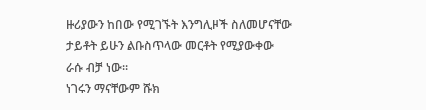ዙሪያውን ከበው የሚገኙት እንግሊዞች ስለመሆናቸው ታይቶት ይሁን ልቡስጥላው መርቶት የሚያውቀው ራሱ ብቻ ነው።
ነገሩን ማናቸውም ሹክ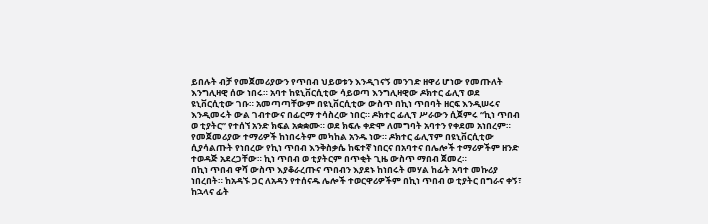ይበሉት ብቻ የመጀመሪያውን የጥበብ ህይወቱን እንዲገናኝ መንገድ ዘዋሪ ሆነው የመጡለት እንግሊዛዊ ሰው ነበሩ። አባተ ከዩኒቨርሲቲው ሳይወጣ እንግሊዛዊው ዶክተር ፊሊፕ ወደ ዩኒቨርሲቲው ገቡ። አመጣጣቸውም በዩኒቨርሲቲው ውስጥ በኪነ ጥበባት ዘርፍ እንዲሠሩና እንዲመሩት ውል ገብተውና በፊርማ ተሳስረው ነበር። ዶክተር ፊሊፕ ሥራውን ሲጀምሩ “ኪነ ጥበብ ወ ቲያትር” የተሰኘ አንድ ክፍል አቋቋሙ። ወደ ክፍሉ ቀድሞ ለመግባት አባተን የቀደመ አነበረም። የመጀመሪያው ተማሪዎች ከነበሩትም መካከል አንዱ ነው። ዶክተር ፊሊፕም በዩኒቨርሲቲው ሲያሳልጡት የነበረው የኪነ ጥበብ እንቅስቃሴ ከፍተኛ ነበርና በአባተና በሌሎች ተማሪዎችም ዘንድ ተወዳጅ አደረጋቸው። ኪነ ጥበብ ወ ቲያትርም በጥቂት ጊዜ ውስጥ ማበብ ጀመረ።
በኪነ ጥበብ ዋሻ ውስጥ እያቆራረጡና ጥበብን እያደኑ ከነበሩት መሃል ከፊት አባተ መኩሪያ ነበረበት። ከአዳኙ ጋር ለአዳን የተሰናዱ ሌሎች ተወርዋሪዎችም በኪነ ጥበብ ወ ቲያትር በግራና ቀኝ፣ ከኋላና ፊት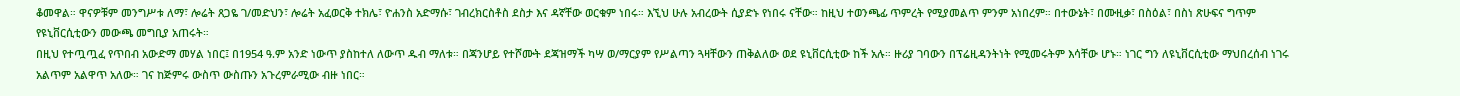ቆመዋል። ዋናዎቹም መንግሥቱ ለማ፣ ሎሬት ጸጋዬ ገ/መድህን፣ ሎሬት አፈወርቅ ተክሌ፣ ዮሐንስ አድማሱ፣ ገብረክርስቶስ ደስታ እና ዳኛቸው ወርቁም ነበሩ። እኚህ ሁሉ አብረውት ሲያድኑ የነበሩ ናቸው። ከዚህ ተወንጫፊ ጥምረት የሚያመልጥ ምንም አነበረም። በተውኔት፣ በሙዚቃ፣ በስዕል፣ በስነ ጽሁፍና ግጥም የዩኒቨርሲቲውን መውጫ መግቢያ አጠሩት።
በዚህ የተጧጧፈ የጥበብ አውድማ መሃል ነበር፤ በ1954 ዓ.ም አንድ ነውጥ ያስከተለ ለውጥ ዱብ ማለቱ። በጃንሆይ የተሾሙት ደጃዝማች ካሣ ወ/ማርያም የሥልጣን ጓዛቸውን ጠቅልለው ወደ ዩኒቨርሲቲው ከች አሉ። ዙሪያ ገባውን በፕሬዚዳንትነት የሚመሩትም እሳቸው ሆኑ። ነገር ግን ለዩኒቨርሲቲው ማህበረሰብ ነገሩ አልጥም አልዋጥ አለው። ገና ከጅምሩ ውስጥ ውስጡን አጉረምራሚው ብዙ ነበር።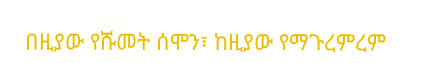በዚያው የሹመት ሰሞን፣ ከዚያው የማጉረምረም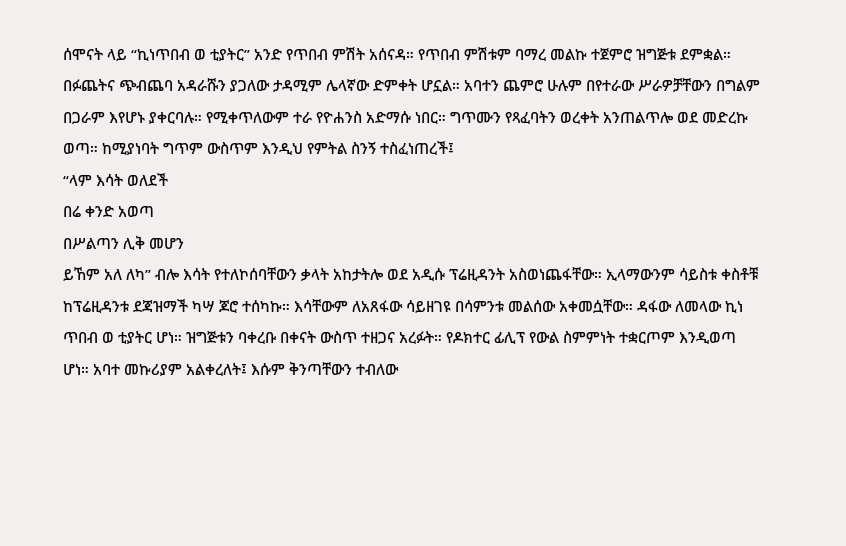ሰሞናት ላይ “ኪነጥበብ ወ ቲያትር” አንድ የጥበብ ምሽት አሰናዳ። የጥበብ ምሽቱም ባማረ መልኩ ተጀምሮ ዝግጅቱ ደምቋል። በፉጨትና ጭብጨባ አዳራሹን ያጋለው ታዳሚም ሌላኛው ድምቀት ሆኗል። አባተን ጨምሮ ሁሉም በየተራው ሥራዎቻቸውን በግልም በጋራም እየሆኑ ያቀርባሉ። የሚቀጥለውም ተራ የዮሐንስ አድማሱ ነበር። ግጥሙን የጻፈባትን ወረቀት አንጠልጥሎ ወደ መድረኩ ወጣ። ከሚያነባት ግጥም ውስጥም እንዲህ የምትል ስንኝ ተስፈነጠረች፤
“ላም እሳት ወለደች
በሬ ቀንድ አወጣ
በሥልጣን ሊቅ መሆን
ይኸም አለ ለካ” ብሎ እሳት የተለኮሰባቸውን ቃላት አከታትሎ ወደ አዲሱ ፕሬዚዳንት አስወነጨፋቸው። ኢላማውንም ሳይስቱ ቀስቶቹ ከፕሬዚዳንቱ ደጃዝማች ካሣ ጆሮ ተሰካኩ። እሳቸውም ለአጸፋው ሳይዘገዩ በሳምንቱ መልሰው አቀመሷቸው። ዳፋው ለመላው ኪነ ጥበብ ወ ቲያትር ሆነ። ዝግጅቱን ባቀረቡ በቀናት ውስጥ ተዘጋና አረፉት። የዶክተር ፊሊፕ የውል ስምምነት ተቋርጦም እንዲወጣ ሆነ። አባተ መኩሪያም አልቀረለት፤ እሱም ቅንጣቸውን ተብለው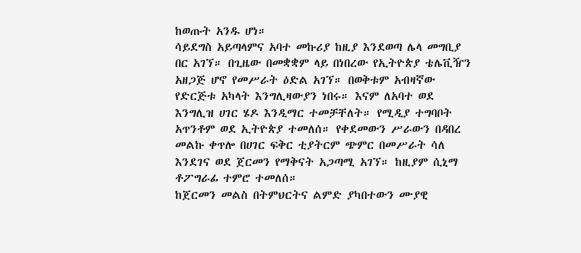ከወጡት አንዱ ሆነ።
ሳይደግስ አይጣላምና አባተ መኩሪያ ከዚያ እንደወጣ ሌላ መግቢያ በር አገኘ። በጊዜው በመቋቋም ላይ በነበረው የኢትዮጵያ ቴሌቪዥን አዘጋጅ ሆኖ የመሥራት ዕድል አገኘ። በወቅቱም አብዛኛው የድርጅቱ አካላት እንግሊዛውያን ነበሩ። እናም ለአባተ ወደ እንግሊዝ ሀገር ሄዶ እንዲማር ተመቻቸለት። የሚዲያ ተግባቦት አጥንቶም ወደ ኢትዮጵያ ተመለሰ። የቀደመውን ሥራውን በዳበረ መልኩ ቀጥሎ በሀገር ፍቅር ቲያትርም ጭምር በመሥራት ሳለ እንደገና ወደ ጀርመን የማቅናት አጋጣሚ አገኘ። ከዚያም ሲኒማ ቶፖግራፊ ተምሮ ተመለሰ።
ከጀርመን መልስ በትምህርትና ልምድ ያካበተውን ሙያዊ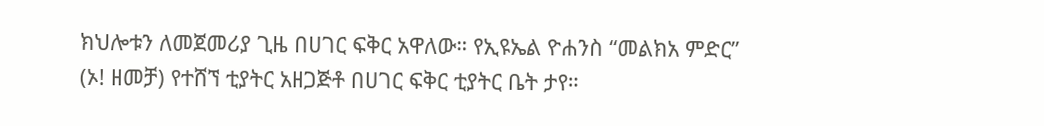ክህሎቱን ለመጀመሪያ ጊዜ በሀገር ፍቅር አዋለው። የኢዩኤል ዮሐንስ “መልክአ ምድር” (ኦ! ዘመቻ) የተሸኘ ቲያትር አዘጋጅቶ በሀገር ፍቅር ቲያትር ቤት ታየ።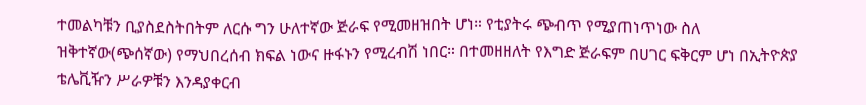ተመልካቹን ቢያስደስትበትም ለርሱ ግን ሁለተኛው ጅራፍ የሚመዘዝበት ሆነ። የቲያትሩ ጭብጥ የሚያጠነጥነው ስለ ዝቅተኛው(ጭሰኛው) የማህበረሰብ ክፍል ነውና ዙፋኑን የሚረብሽ ነበር። በተመዘዘለት የእግድ ጅራፍም በሀገር ፍቅርም ሆነ በኢትዮጵያ ቴሌቪዥን ሥራዎቹን እንዳያቀርብ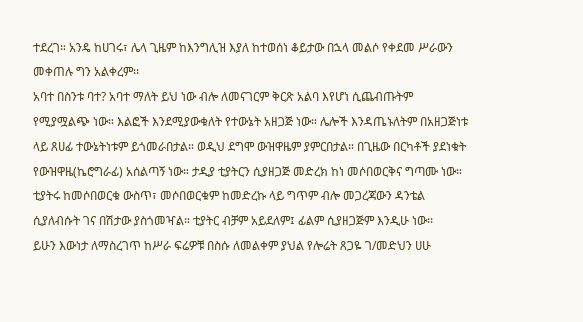ተደረገ። አንዴ ከሀገሩ፣ ሌላ ጊዜም ከእንግሊዝ እያለ ከተወሰነ ቆይታው በኋላ መልሶ የቀደመ ሥራውን መቀጠሉ ግን አልቀረም፡፡
አባተ በስንቱ ባተ? አባተ ማለት ይህ ነው ብሎ ለመናገርም ቅርጽ አልባ እየሆነ ሲጨብጡትም የሚያሟልጭ ነው። እልፎች እንደሚያውቁለት የተውኔት አዘጋጅ ነው። ሌሎች እንዳጤኑለትም በአዘጋጅነቱ ላይ ጸሀፊ ተውኔትነቱም ይጎመራበታል። ወዲህ ደግሞ ውዝዋዜም ያምርበታል። በጊዜው በርካቶች ያደነቁት የውዝዋዜ(ኬሮግራፊ) አሰልጣኝ ነው። ታዲያ ቲያትርን ሲያዘጋጅ መድረክ ከነ መሶበወርቅና ግጣሙ ነው። ቲያትሩ ከመሶበወርቁ ውስጥ፣ መሶበወርቁም ከመድረኩ ላይ ግጥም ብሎ መጋረጃውን ዳንቴል ሲያለብሱት ገና በሽታው ያስጎመዣል። ቲያትር ብቻም አይደለም፤ ፊልም ሲያዘጋጅም እንዲሁ ነው፡፡
ይሁን እውነታ ለማስረገጥ ከሥራ ፍሬዎቹ በስሱ ለመልቀም ያህል የሎሬት ጸጋዬ ገ/መድህን ሀሁ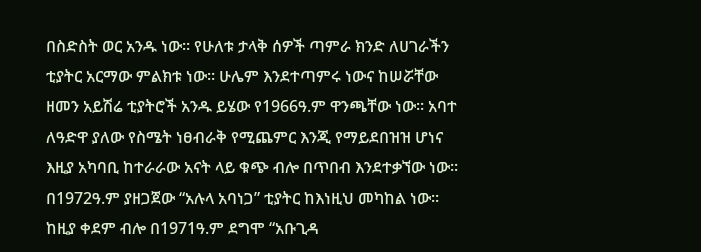በስድስት ወር አንዱ ነው። የሁለቱ ታላቅ ሰዎች ጣምራ ክንድ ለሀገራችን ቲያትር አርማው ምልክቱ ነው። ሁሌም እንደተጣምሩ ነውና ከሠሯቸው ዘመን አይሽሬ ቲያትሮች አንዱ ይሄው የ1966ዓ.ም ዋንጫቸው ነው። አባተ ለዓድዋ ያለው የስሜት ነፀብራቅ የሚጨምር እንጂ የማይደበዝዝ ሆነና እዚያ አካባቢ ከተራራው አናት ላይ ቁጭ ብሎ በጥበብ እንደተቃኘው ነው።
በ1972ዓ.ም ያዘጋጀው “አሉላ አባነጋ” ቲያትር ከእነዚህ መካከል ነው። ከዚያ ቀደም ብሎ በ1971ዓ.ም ደግሞ “አቡጊዳ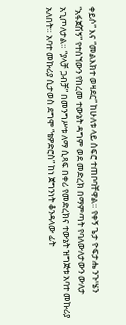ቀይሶ” እና “መልእክተ ወዛደር” ከሁለቱ ላይ ሰፍሮ ተጠቦባቸዋል። የቀኝ ጌታ ዮፍታሔ ንጉሤን “አፋጀሽኝ” የተሰኘውን የከረመ ተውኔት ዳግም ወደ መድረክ በማምጣት የባለውለታውን ውለታ አጊጦለታል። “ያላቻ ጋብቻ” በመንግሥቱ ለማ ሲጻፍ በቀሪ የመድረክና ተውኔት ዝግጅቱ አባተ መኩሪያ አለበት። አባተ መኩሪያ ሲታወስ ደግሞ “ቴዎድሮስ” ከነ ጀግንነት ቆንዳላው ፊት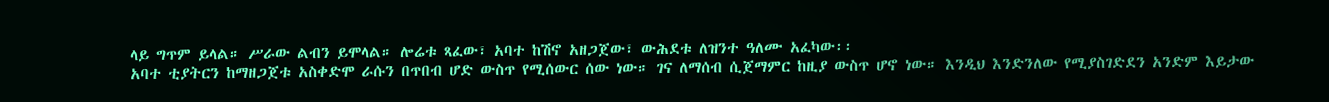ላይ ግጥም ይላል። ሥራው ልብን ይሞላል። ሎሬቱ ጻፈው፣ አባተ ከሽኖ አዘጋጀው፣ ውሕደቱ ለዝንተ ዓለሙ አፈካው፡፡
አባተ ቲያትርን ከማዘጋጀቱ አስቀድሞ ራሱን በጥበብ ሆድ ውስጥ የሚሰውር ሰው ነው። ገና ለማሰብ ሲጀማምር ከዚያ ውስጥ ሆኖ ነው። እንዲህ እንድንለው የሚያስገድደን አንድም እይታው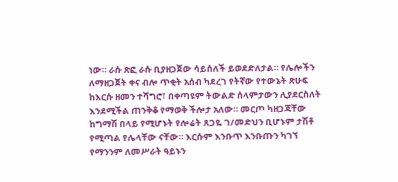ነው። ራሱ ጽፎ ራሱ ቢያዘጋጀው ሳይሰለች ይወደድለታል። የሌሎችን ለማዘጋጀት ቀና ብሎ ጥቂት አሰብ ካደረገ የትኛው የተውኔት ጽሁፍ ከእርሱ ዘመን ተሻግሮ፣ በቀጣዩም ትውልድ ሰላምታውን ሊያደርስለት እንደሚችል ጠንቅቆ የማወቅ ችሎታ አለው። መርጦ ካዘጋጃቸው ከግማሽ በላይ የሚሆኑት የሎሬት ጸጋዬ ገ/መድህን ቢሆኑም ታሽቶ የሚጣል የሌላቸው ናቸው። እርሱም እንቡጥ እንቡጡን ካገኘ የማንንም ለመሥራት ዓይኑን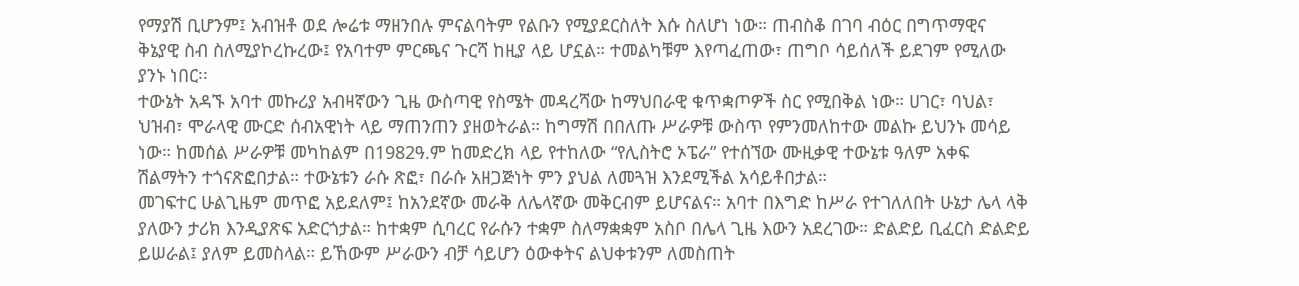የማያሽ ቢሆንም፤ አብዝቶ ወደ ሎሬቱ ማዘንበሉ ምናልባትም የልቡን የሚያደርስለት እሱ ስለሆነ ነው። ጠብስቆ በገባ ብዕር በግጥማዊና ቅኔያዊ ስብ ስለሚያኮረኩረው፤ የአባተም ምርጫና ጉርሻ ከዚያ ላይ ሆኗል። ተመልካቹም እየጣፈጠው፣ ጠግቦ ሳይሰለች ይደገም የሚለው ያንኑ ነበር፡፡
ተውኔት አዳኙ አባተ መኩሪያ አብዛኛውን ጊዜ ውስጣዊ የስሜት መዳረሻው ከማህበራዊ ቁጥቋጦዎች ስር የሚበቅል ነው። ሀገር፣ ባህል፣ ህዝብ፣ ሞራላዊ ሙርድ ሰብአዊነት ላይ ማጠንጠን ያዘወትራል። ከግማሽ በበለጡ ሥራዎቹ ውስጥ የምንመለከተው መልኩ ይህንኑ መሳይ ነው። ከመሰል ሥራዎቹ መካከልም በ1982ዓ.ም ከመድረክ ላይ የተከለው “የሊስትሮ ኦፔራ” የተሰኘው ሙዚቃዊ ተውኔቱ ዓለም አቀፍ ሽልማትን ተጎናጽፎበታል። ተውኔቱን ራሱ ጽፎ፣ በራሱ አዘጋጅነት ምን ያህል ለመጓዝ እንደሚችል አሳይቶበታል።
መገፍተር ሁልጊዜም መጥፎ አይደለም፤ ከአንደኛው መራቅ ለሌላኛው መቅርብም ይሆናልና። አባተ በእግድ ከሥራ የተገለለበት ሁኔታ ሌላ ላቅ ያለውን ታሪክ እንዲያጽፍ አድርጎታል። ከተቋም ሲባረር የራሱን ተቋም ስለማቋቋም አስቦ በሌላ ጊዜ እውን አደረገው። ድልድይ ቢፈርስ ድልድይ ይሠራል፤ ያለም ይመስላል። ይኸውም ሥራውን ብቻ ሳይሆን ዕውቀትና ልህቀቱንም ለመስጠት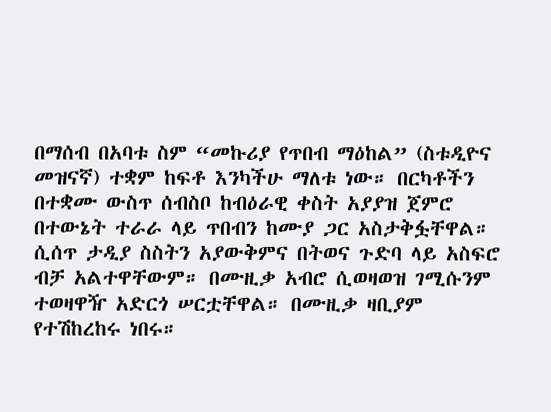በማሰብ በአባቱ ስም “መኩሪያ የጥበብ ማዕከል” (ስቱዲዮና መዝናኛ) ተቋም ከፍቶ እንካችሁ ማለቱ ነው። በርካቶችን በተቋሙ ውስጥ ሰብስቦ ከብዕራዊ ቀስት አያያዝ ጀምሮ በተውኔት ተራራ ላይ ጥበብን ከሙያ ጋር አስታቅፏቸዋል። ሲሰጥ ታዲያ ስስትን አያውቅምና በትወና ጉድባ ላይ አስፍሮ ብቻ አልተዋቸውም። በሙዚቃ አብሮ ሲወዛወዝ ገሚሱንም ተወዛዋዥ አድርጎ ሠርቷቸዋል። በሙዚቃ ዛቢያም የተሽከረከሩ ነበሩ።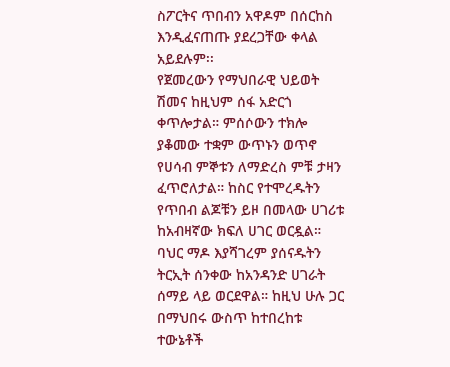ስፖርትና ጥበብን አዋዶም በሰርከስ እንዲፈናጠጡ ያደረጋቸው ቀላል አይደሉም፡፡
የጀመረውን የማህበራዊ ህይወት ሽመና ከዚህም ሰፋ አድርጎ ቀጥሎታል። ምሰሶውን ተክሎ ያቆመው ተቋም ውጥኑን ወጥኖ የሀሳብ ምኞቱን ለማድረስ ምቹ ታዛን ፈጥሮለታል። ከስር የተሞረዱትን የጥበብ ልጆቹን ይዞ በመላው ሀገሪቱ ከአብዛኛው ክፍለ ሀገር ወርዷል። ባህር ማዶ እያሻገረም ያሰናዱትን ትርኢት ሰንቀው ከአንዳንድ ሀገራት ሰማይ ላይ ወርደዋል። ከዚህ ሁሉ ጋር በማህበሩ ውስጥ ከተበረከቱ ተውኔቶች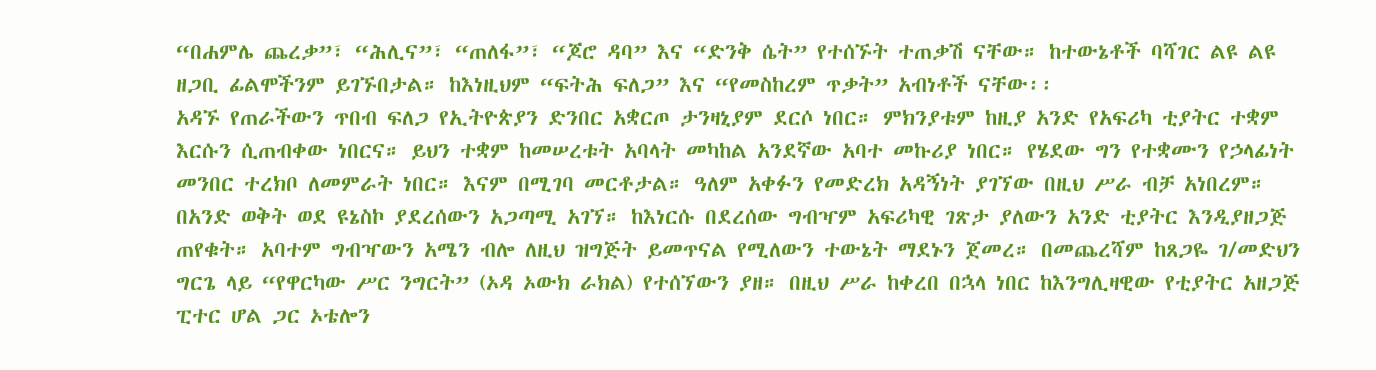“በሐምሌ ጨረቃ”፣ “ሕሊና”፣ “ጠለፋ”፣ “ጆሮ ዳባ” እና “ድንቅ ሴት” የተሰኙት ተጠቃሽ ናቸው። ከተውኔቶች ባሻገር ልዩ ልዩ ዘጋቢ ፊልሞችንም ይገኙበታል። ከእነዚህም “ፍትሕ ፍለጋ” እና “የመስከረም ጥቃት” አብነቶች ናቸው፡፡
አዳኙ የጠራችውን ጥበብ ፍለጋ የኢትዮጵያን ድንበር አቋርጦ ታንዛኒያም ደርሶ ነበር። ምክንያቱም ከዚያ አንድ የአፍሪካ ቲያትር ተቋም እርሱን ሲጠብቀው ነበርና። ይህን ተቋም ከመሠረቱት አባላት መካከል አንደኛው አባተ መኩሪያ ነበር። የሄደው ግን የተቋሙን የኃላፊነት መንበር ተረክቦ ለመምራት ነበር። እናም በሚገባ መርቶታል። ዓለም አቀፉን የመድረክ አዳኝነት ያገኘው በዚህ ሥራ ብቻ አነበረም። በአንድ ወቅት ወደ ዩኔስኮ ያደረሰውን አጋጣሚ አገኘ። ከእነርሱ በደረሰው ግብዣም አፍሪካዊ ገጽታ ያለውን አንድ ቲያትር እንዲያዘጋጅ ጠየቁት። አባተም ግብዣውን አሜን ብሎ ለዚህ ዝግጅት ይመጥናል የሚለውን ተውኔት ማደኑን ጀመረ። በመጨረሻም ከጸጋዬ ገ/መድህን ግርጌ ላይ “የዋርካው ሥር ንግርት” (ኦዳ ኦውክ ራክል) የተሰኘውን ያዘ። በዚህ ሥራ ከቀረበ በኋላ ነበር ከእንግሊዛዊው የቲያትር አዘጋጅ ፒተር ሆል ጋር ኦቴሎን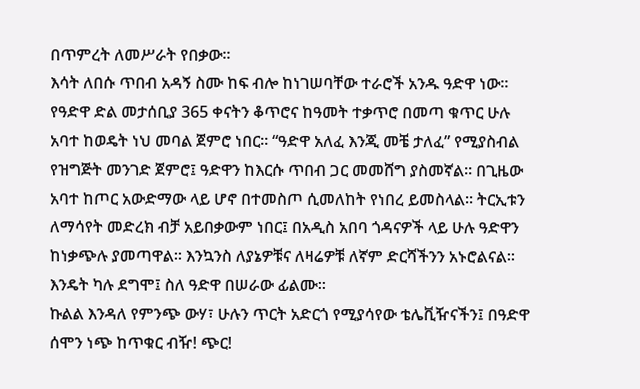በጥምረት ለመሥራት የበቃው፡፡
እሳት ለበሱ ጥበብ አዳኝ ስሙ ከፍ ብሎ ከነገሠባቸው ተራሮች አንዱ ዓድዋ ነው። የዓድዋ ድል መታሰቢያ 365 ቀናትን ቆጥሮና ከዓመት ተቃጥሮ በመጣ ቁጥር ሁሉ አባተ ከወዴት ነህ መባል ጀምሮ ነበር። “ዓድዋ አለፈ እንጂ መቼ ታለፈ” የሚያስብል የዝግጅት መንገድ ጀምሮ፤ ዓድዋን ከእርሱ ጥበብ ጋር መመሸግ ያስመኛል። በጊዜው አባተ ከጦር አውድማው ላይ ሆኖ በተመስጦ ሲመለከት የነበረ ይመስላል። ትርኢቱን ለማሳየት መድረክ ብቻ አይበቃውም ነበር፤ በአዲስ አበባ ጎዳናዎች ላይ ሁሉ ዓድዋን ከነቃጭሉ ያመጣዋል። እንኳንስ ለያኔዎቹና ለዛሬዎቹ ለኛም ድርሻችንን አኑሮልናል። እንዴት ካሉ ደግሞ፤ ስለ ዓድዋ በሠራው ፊልሙ።
ኩልል እንዳለ የምንጭ ውሃ፣ ሁሉን ጥርት አድርጎ የሚያሳየው ቴሌቪዥናችን፤ በዓድዋ ሰሞን ነጭ ከጥቁር ብዥ! ጭር!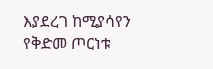እያደረገ ከሚያሳየን የቅድመ ጦርነቱ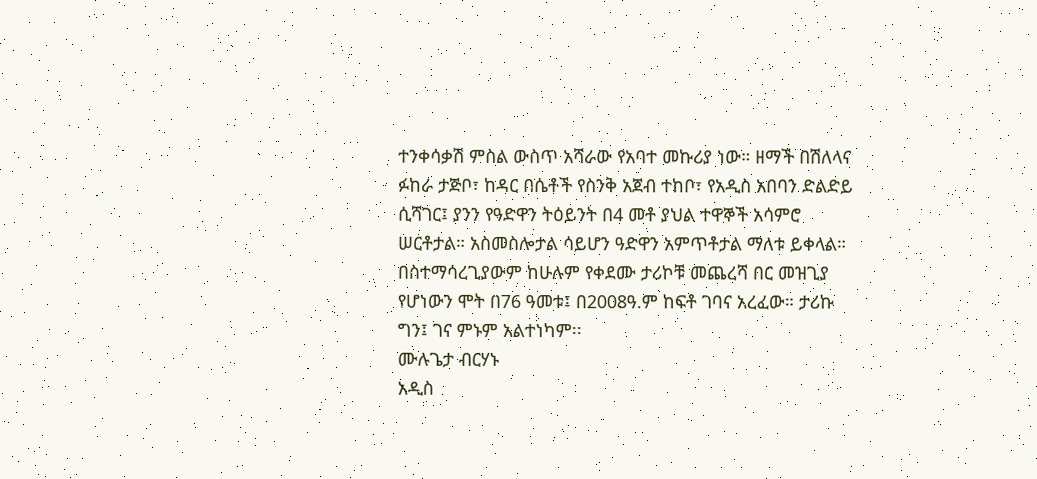ተንቀሳቃሽ ምስል ውስጥ አሻራው የአባተ መኩሪያ ነው። ዘማች በሽለላና ፉከራ ታጅቦ፣ ከዳር በሴቶች የስንቅ አጀብ ተከቦ፣ የአዲስ አበባን ድልድይ ሲሻገር፤ ያንን የዓድዋን ትዕይንት በ4 መቶ ያህል ተዋኞች አሳምሮ ሠርቶታል። አስመስሎታል ሳይሆን ዓድዋን አምጥቶታል ማለቱ ይቀላል።
በስተማሳረጊያውም ከሁሉም የቀደሙ ታሪኮቹ መጨረሻ በር መዝጊያ የሆነውን ሞት በ76 ዓመቱ፤ በ2008ዓ.ም ከፍቶ ገባና አረፈው። ታሪኩ ግን፤ ገና ምኑም አልተነካም፡፡
ሙሉጌታ ብርሃኑ
አዲስ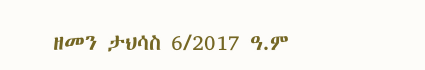ዘመን ታህሳስ 6/2017 ዓ.ም